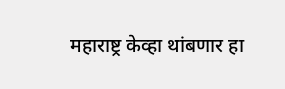महाराष्ट्र केव्हा थांबणार हा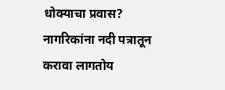धोक्याचा प्रवास? नागरिकांना नदी पत्रातून करावा लागतोय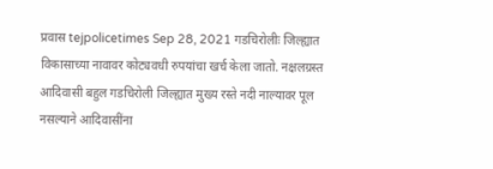प्रवास tejpolicetimes Sep 28, 2021 गडचिरोलीः जिल्ह्यात विकासाच्या नावावर कोट्यवधी रुपयांचा खर्च केला जातो. नक्षलग्रस्त आदिवासी बहुल गडचिरोली जिल्ह्यात मुख्य रस्ते नदी नाल्यावर पूल नसल्याने आदिवासींना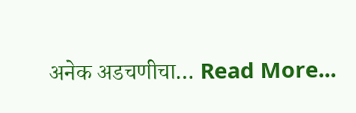अनेक अडचणीचा… Read More...